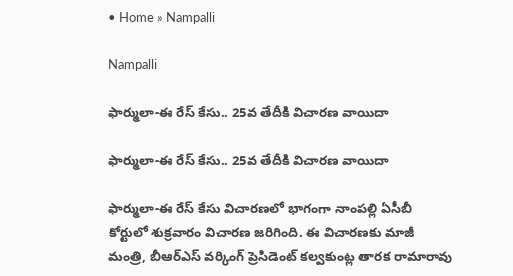• Home » Nampalli

Nampalli

ఫార్ములా-ఈ రేస్ కేసు.. 25వ తేదీకి విచారణ వాయిదా

ఫార్ములా-ఈ రేస్ కేసు.. 25వ తేదీకి విచారణ వాయిదా

ఫార్ములా-ఈ రేస్ కేసు విచారణలో భాగంగా నాంపల్లి ఏసీబీ కోర్టులో శుక్రవారం విచారణ జరిగింది. ఈ విచారణకు మాజీ మంత్రి, బీఆర్ఎస్ వర్కింగ్ ప్రెసిడెంట్ కల్వకుంట్ల తారక రామారావు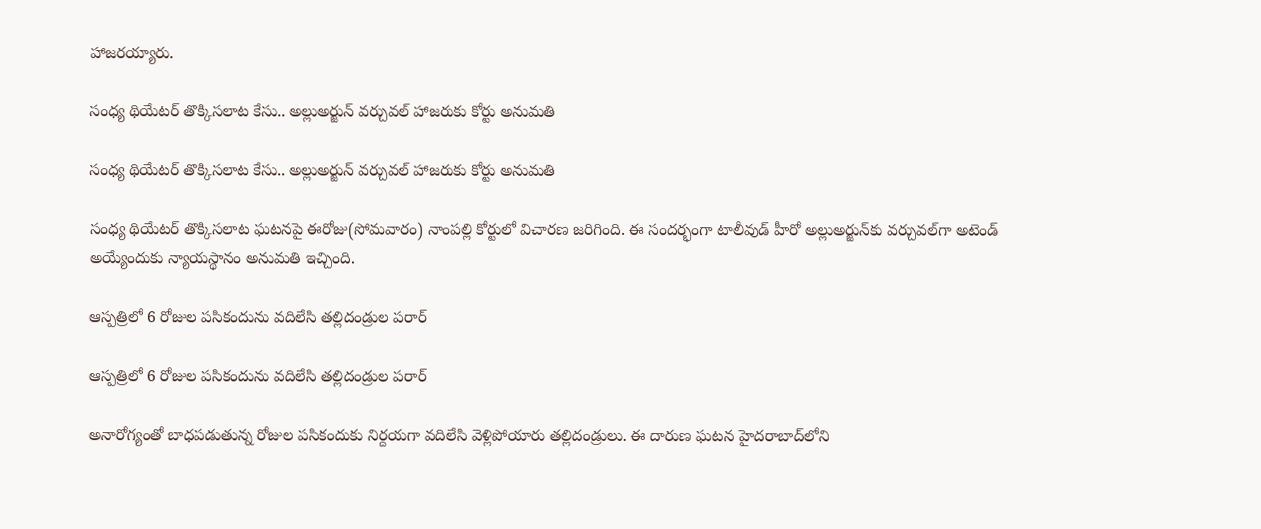హాజరయ్యారు.

సంధ్య థియేటర్ తొక్కిసలాట కేసు.. అల్లుఅర్జున్‌ వర్చువల్ హాజరుకు కోర్టు అనుమతి

సంధ్య థియేటర్ తొక్కిసలాట కేసు.. అల్లుఅర్జున్‌ వర్చువల్ హాజరుకు కోర్టు అనుమతి

సంధ్య థియేటర్ తొక్కిసలాట ఘటనపై ఈరోజు(సోమవారం) నాంపల్లి కోర్టులో విచారణ జరిగింది. ఈ సందర్భంగా టాలీవుడ్ హీరో అల్లుఅర్జున్‌కు వర్చువల్‌గా అటెండ్ అయ్యేందుకు న్యాయస్థానం అనుమతి ఇచ్చింది.

ఆస్పత్రిలో 6 రోజుల పసికందును వదిలేసి తల్లిదండ్రుల పరార్

ఆస్పత్రిలో 6 రోజుల పసికందును వదిలేసి తల్లిదండ్రుల పరార్

అనారోగ్యంతో బాధపడుతున్న రోజుల పసికందుకు నిర్దయగా వదిలేసి వెళ్లిపోయారు తల్లిదండ్రులు. ఈ దారుణ ఘటన హైదరాబాద్‌లోని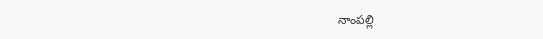నాంపల్లి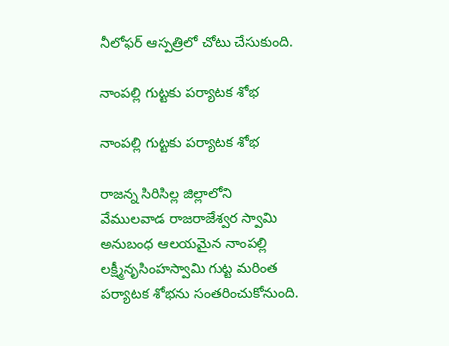నీలోఫర్ ఆస్పత్రిలో చోటు చేసుకుంది.

నాంపల్లి గుట్టకు పర్యాటక శోభ

నాంపల్లి గుట్టకు పర్యాటక శోభ

రాజన్న సిరిసిల్ల జిల్లాలోని వేములవాడ రాజరాజేశ్వర స్వామి అనుబంధ ఆలయమైన నాంపల్లి లక్ష్మీనృసింహస్వామి గుట్ట మరింత పర్యాటక శోభను సంతరించుకోనుంది.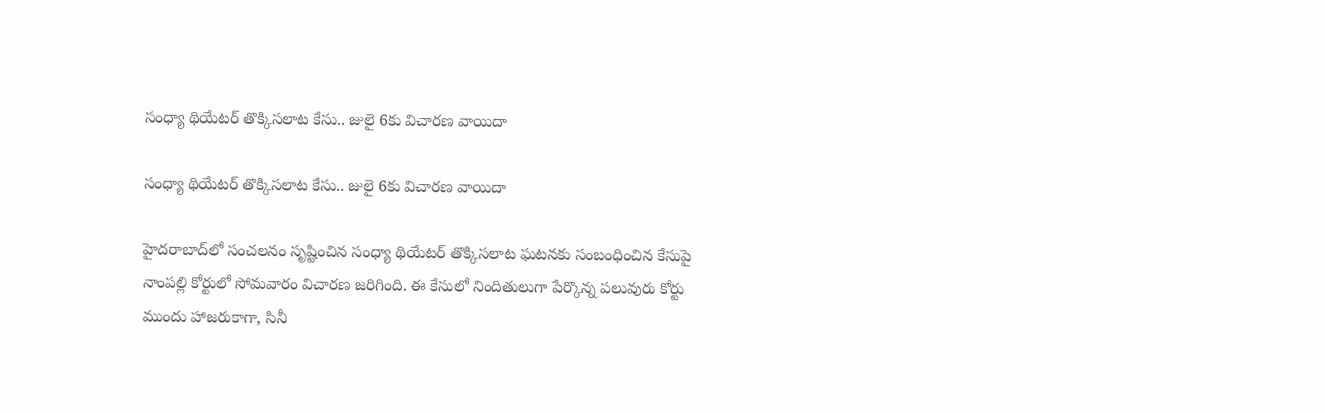సంధ్యా థియేటర్ తొక్కిసలాట కేసు.. జులై 6కు విచారణ వాయిదా

సంధ్యా థియేటర్ తొక్కిసలాట కేసు.. జులై 6కు విచారణ వాయిదా

హైదరాబాద్‌లో సంచలనం సృష్టించిన సంధ్యా థియేటర్ తొక్కిసలాట ఘటనకు సంబంధించిన కేసుపై నాంపల్లి కోర్టులో సోమవారం విచారణ జరిగింది. ఈ కేసులో నిందితులుగా పేర్కొన్న పలువురు కోర్టు ముందు హాజరుకాగా, సినీ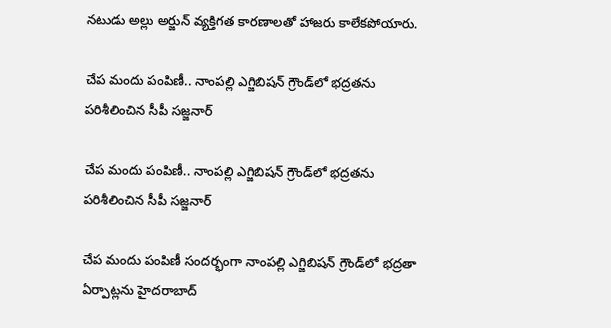నటుడు అల్లు అర్జున్ వ్యక్తిగత కారణాలతో హాజరు కాలేకపోయారు.

చేప మందు పంపిణీ.. నాంపల్లి ఎగ్జిబిషన్ గ్రౌండ్‌లో భద్రతను పరిశీలించిన సీపీ సజ్జనార్

చేప మందు పంపిణీ.. నాంపల్లి ఎగ్జిబిషన్ గ్రౌండ్‌లో భద్రతను పరిశీలించిన సీపీ సజ్జనార్

చేప మందు పంపిణీ సందర్భంగా నాంపల్లి ఎగ్జిబిషన్ గ్రౌండ్‌లో భద్రతా ఏర్పాట్లను హైదరాబాద్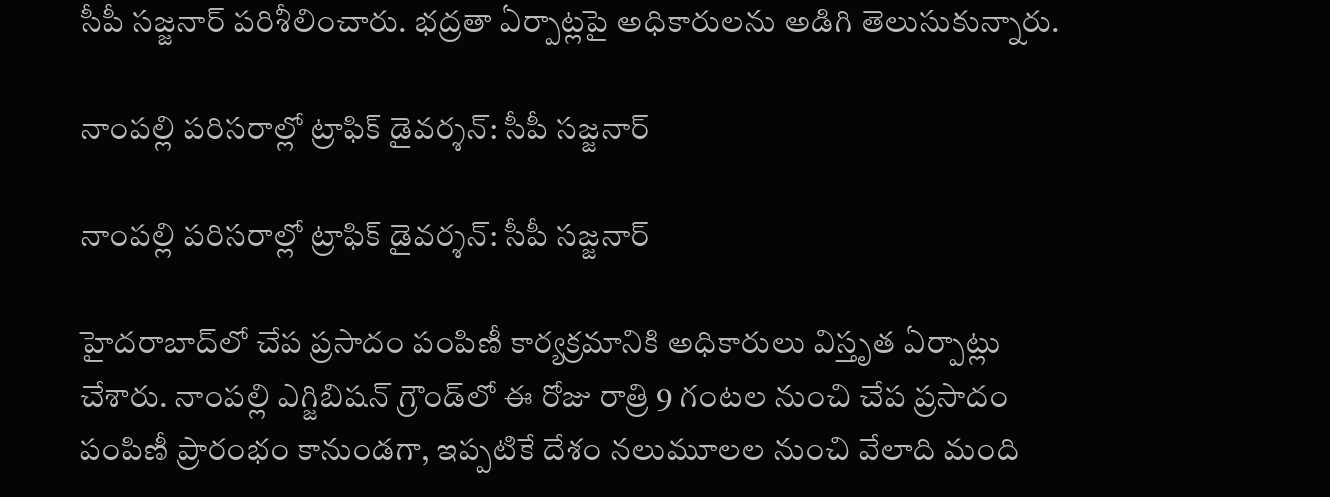సీపీ సజ్జనార్ పరిశీలించారు. భద్రతా ఏర్పాట్లపై అధికారులను అడిగి తెలుసుకున్నారు.

నాంపల్లి పరిసరాల్లో ట్రాఫిక్ డైవర్శన్: సీపీ సజ్జనార్

నాంపల్లి పరిసరాల్లో ట్రాఫిక్ డైవర్శన్: సీపీ సజ్జనార్

హైదరాబాద్‌లో చేప ప్రసాదం పంపిణీ కార్యక్రమానికి అధికారులు విస్తృత ఏర్పాట్లు చేశారు. నాంపల్లి ఎగ్జిబిషన్ గ్రౌండ్‌లో ఈ రోజు రాత్రి 9 గంటల నుంచి చేప ప్రసాదం పంపిణీ ప్రారంభం కానుండగా, ఇప్పటికే దేశం నలుమూలల నుంచి వేలాది మంది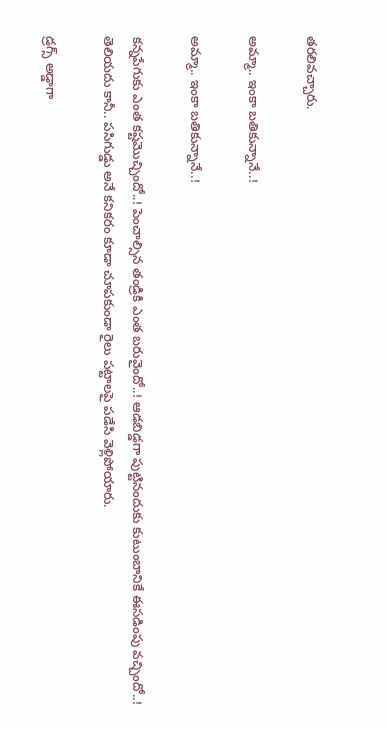తరలివచ్చారు.

అమ్మా.. ఇంకా బతికున్నానే..!

అమ్మా.. ఇంకా బతికున్నానే..!

కన్నపేగుకు ఎంత కష్టమొచ్చిందో..! పెంచాల్సిన తండ్రికి ఎంత బరువైందో..! ఆడబిడ్డగా పుట్టినందుకు కుటుంబానికే ఈసడింపు వచ్చిందో..! తెలియదు కానీ.. పసిగుడ్డు అనే కనికరం కూడా చూపకుండా రైలు పట్టాలపై పడేసి వెళ్లిపోయారు.

డ్రగ్స్‌ అడ్డాగా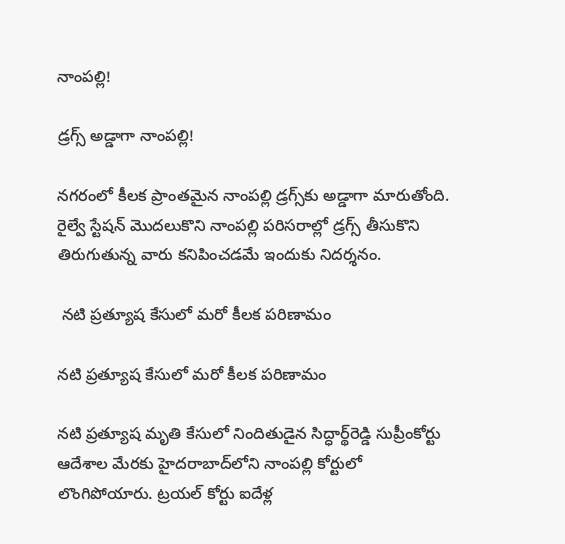నాంపల్లి!

డ్రగ్స్‌ అడ్డాగా నాంపల్లి!

నగరంలో కీలక ప్రాంతమైన నాంపల్లి డ్రగ్స్‌కు అడ్డాగా మారుతోంది. రైల్వే స్టేషన్‌ మొదలుకొని నాంపల్లి పరిసరాల్లో డ్రగ్స్‌ తీసుకొని తిరుగుతున్న వారు కనిపించడమే ఇందుకు నిదర్శనం.

 నటి ప్రత్యూష కేసులో మరో కీలక పరిణామం

నటి ప్రత్యూష కేసులో మరో కీలక పరిణామం

నటి ప్రత్యూష మృతి కేసులో నిందితుడైన సిద్ధార్థ్‌రెడ్డి సుప్రీంకోర్టు ఆదేశాల మేరకు హైదరాబాద్‌లోని నాంపల్లి కోర్టులో లొంగిపోయారు. ట్రయల్ కోర్టు ఐదేళ్ల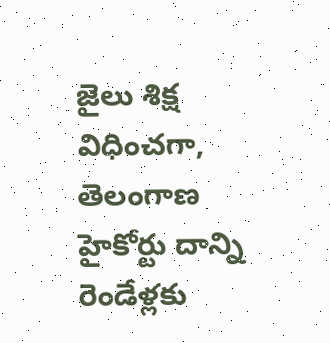జైలు శిక్ష విధించగా, తెలంగాణ హైకోర్టు దాన్ని రెండేళ్లకు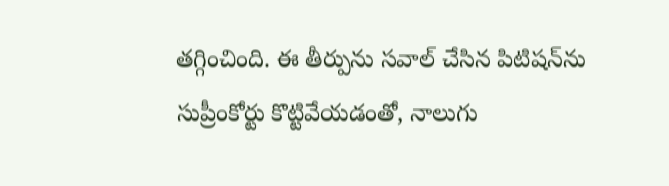తగ్గించింది. ఈ తీర్పును సవాల్ చేసిన పిటిషన్‌ను సుప్రీంకోర్టు కొట్టివేయడంతో, నాలుగు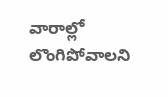వారాల్లో లొంగిపోవాలని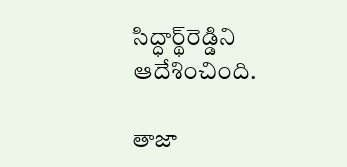సిద్ధార్థ్‌రెడ్డిని ఆదేశించింది.

తాజా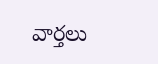వార్తలు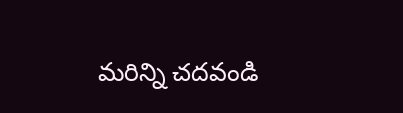మరిన్ని చదవండి